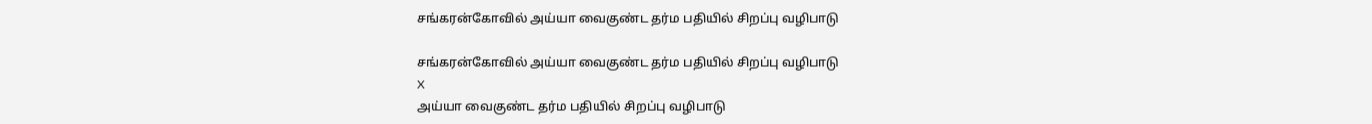சங்கரன்கோவில் அய்யா வைகுண்ட தர்ம பதியில் சிறப்பு வழிபாடு

சங்கரன்கோவில் அய்யா வைகுண்ட தர்ம பதியில் சிறப்பு வழிபாடு
X
அய்யா வைகுண்ட தர்ம பதியில் சிறப்பு வழிபாடு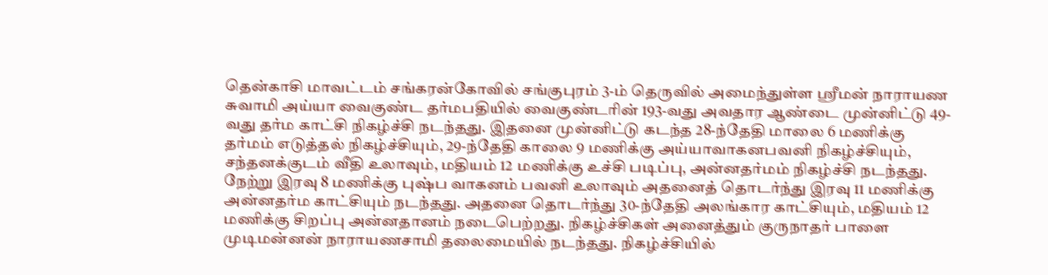தென்காசி மாவட்டம் சங்கரன்கோவில் சங்குபுரம் 3-ம் தெருவில் அமைந்துள்ள ஸ்ரீமன் நாராயண சுவாமி அய்யா வைகுண்ட தர்மபதியில் வைகுண்டரின் 193-வது அவதார ஆண்டை முன்னிட்டு 49-வது தர்ம காட்சி நிகழ்ச்சி நடந்தது. இதனை முன்னிட்டு கடந்த 28-ந்தேதி மாலை 6 மணிக்கு தர்மம் எடுத்தல் நிகழ்ச்சியும், 29-ந்தேதி காலை 9 மணிக்கு அய்யாவாகனபவனி நிகழ்ச்சியும், சந்தனக்குடம் வீதி உலாவும், மதியம் 12 மணிக்கு உச்சி படிப்பு, அன்னதர்மம் நிகழ்ச்சி நடந்தது. நேற்று இரவு 8 மணிக்கு புஷ்ப வாகனம் பவனி உலாவும் அதனைத் தொடர்ந்து இரவு 11 மணிக்கு அன்னதர்ம காட்சியும் நடந்தது. அதனை தொடர்ந்து 30-ந்தேதி அலங்கார காட்சியும், மதியம் 12 மணிக்கு சிறப்பு அன்னதானம் நடைபெற்றது. நிகழ்ச்சிகள் அனைத்தும் குருநாதர் பாளை முடிமன்னன் நாராயணசாமி தலைமையில் நடந்தது. நிகழ்ச்சியில்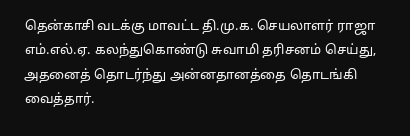தென்காசி வடக்கு மாவட்ட தி.மு.க. செயலாளர் ராஜா எம்.எல்.ஏ. கலந்துகொண்டு சுவாமி தரிசனம் செய்து, அதனைத் தொடர்ந்து அன்னதானத்தை தொடங்கி வைத்தார்.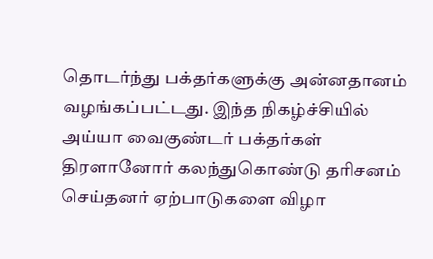தொடர்ந்து பக்தர்களுக்கு அன்னதானம் வழங்கப்பட்டது. இந்த நிகழ்ச்சியில் அய்யா வைகுண்டர் பக்தர்கள் திரளானோர் கலந்துகொண்டு தரிசனம் செய்தனர் ஏற்பாடுகளை விழா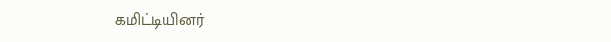கமிட்டியினர்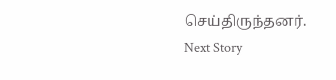செய்திருந்தனர்.
Next Story